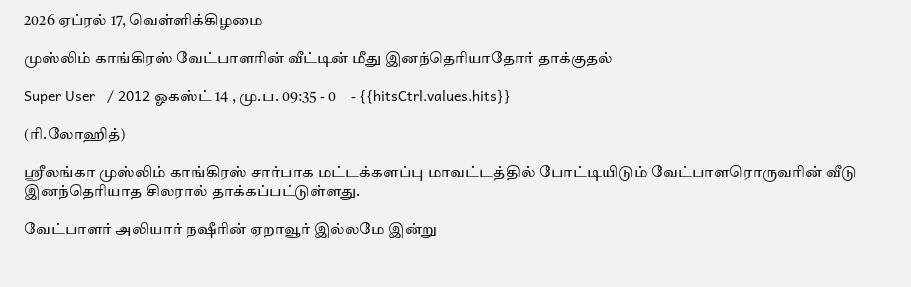2026 ஏப்ரல் 17, வெள்ளிக்கிழமை

முஸ்லிம் காங்கிரஸ் வேட்பாளரின் வீட்டின் மீது இனந்தெரியாதோர் தாக்குதல்

Super User   / 2012 ஓகஸ்ட் 14 , மு.ப. 09:35 - 0     - {{hitsCtrl.values.hits}}

(ரி.லோஹித்)

ஸ்ரீலங்கா முஸ்லிம் காங்கிரஸ் சார்பாக மட்டக்களப்பு மாவட்டத்தில் போட்டியிடும் வேட்பாளரொருவரின் வீடு இனந்தெரியாத சிலரால் தாக்கப்பட்டுள்ளது.

வேட்பாளர் அலியார் நஷீரின் ஏறாவூர் இல்லமே இன்று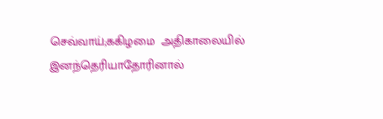செவ்வாய்;ககிழமை  அதிகாலையில் இனந்தெரியாதோரினால்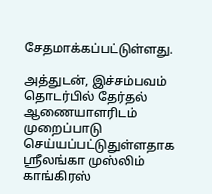சேதமாக்கப்பட்டுள்ளது.

அத்துடன், இச்சம்பவம் தொடர்பில் தேர்தல் ஆணையாளரிடம் முறைப்பாடு செய்யப்பட்டுதுள்ளதாக ஸ்ரீலங்கா முஸ்லிம் காங்கிரஸ்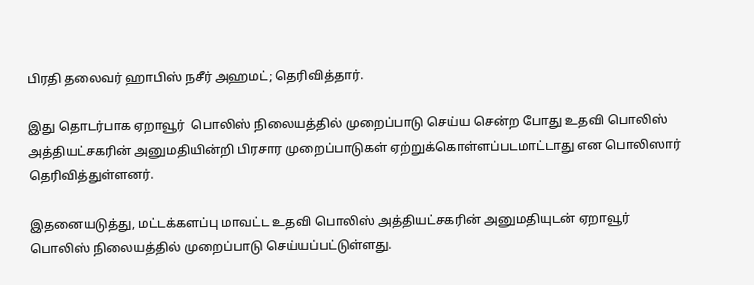பிரதி தலைவர் ஹாபிஸ் நசீர் அஹமட்; தெரிவித்தார்.

இது தொடர்பாக ஏறாவூர்  பொலிஸ் நிலையத்தில் முறைப்பாடு செய்ய சென்ற போது உதவி பொலிஸ் அத்தியட்சகரின் அனுமதியின்றி பிரசார முறைப்பாடுகள் ஏற்றுக்கொள்ளப்படமாட்டாது என பொலிஸார் தெரிவித்துள்ளனர்.

இதனையடுத்து, மட்டக்களப்பு மாவட்ட உதவி பொலிஸ் அத்தியட்சகரின் அனுமதியுடன் ஏறாவூர் பொலிஸ் நிலையத்தில் முறைப்பாடு செய்யப்பட்டுள்ளது.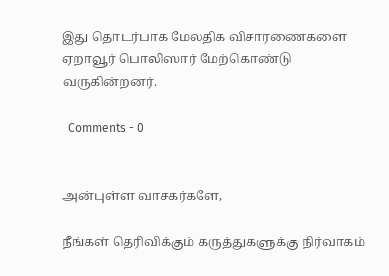இது தொடர்பாக மேலதிக விசாரணைகளை ஏறாவூர் பொலிஸார் மேற்கொண்டு வருகின்றனர்.

  Comments - 0


அன்புள்ள வாசகர்களே,

நீங்கள் தெரிவிக்கும் கருத்துகளுக்கு நிர்வாகம்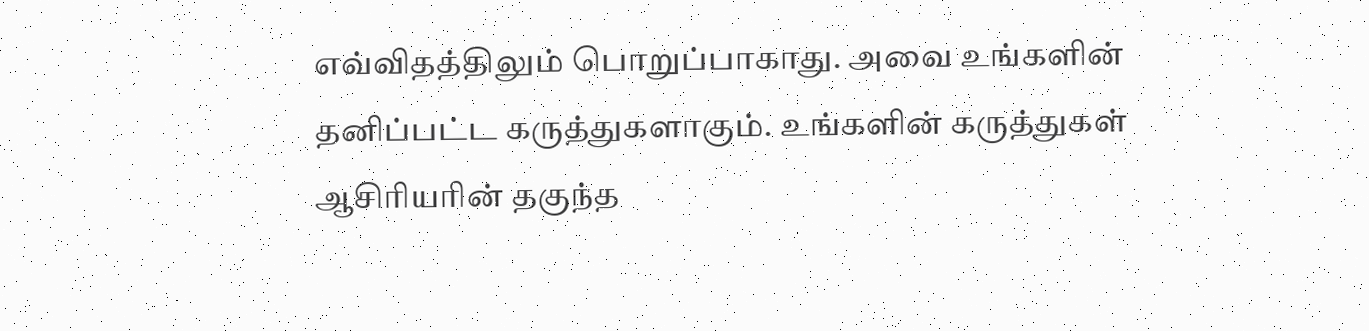எவ்விதத்திலும் பொறுப்பாகாது. அவை உங்களின் தனிப்பட்ட கருத்துகளாகும். உங்களின் கருத்துகள் ஆசிரியரின் தகுந்த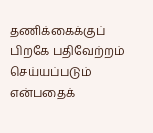தணிக்கைக்குப் பிறகே பதிவேற்றம் செய்யப்படும் என்பதைக்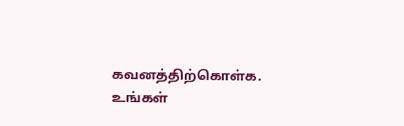கவனத்திற்கொள்க. உங்கள்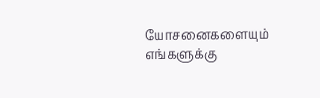யோசனைகளையும் எங்களுக்கு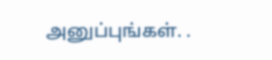அனுப்புங்கள். .